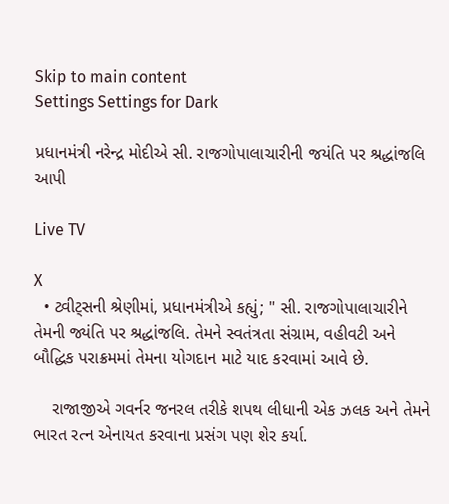Skip to main content
Settings Settings for Dark

પ્રધાનમંત્રી નરેન્દ્ર મોદીએ સી. રાજગોપાલાચારીની જયંતિ પર શ્રદ્ધાંજલિ આપી

Live TV

X
  • ટ્વીટ્સની શ્રેણીમાં, પ્રધાનમંત્રીએ કહ્યું; " સી. રાજગોપાલાચારીને તેમની જ્યંતિ પર શ્રદ્ધાંજલિ. તેમને સ્વતંત્રતા સંગ્રામ, વહીવટી અને બૌદ્ધિક પરાક્રમમાં તેમના યોગદાન માટે યાદ કરવામાં આવે છે.

    રાજાજીએ ગવર્નર જનરલ તરીકે શપથ લીધાની એક ઝલક અને તેમને ભારત રત્ન એનાયત કરવાના પ્રસંગ પણ શેર કર્યા.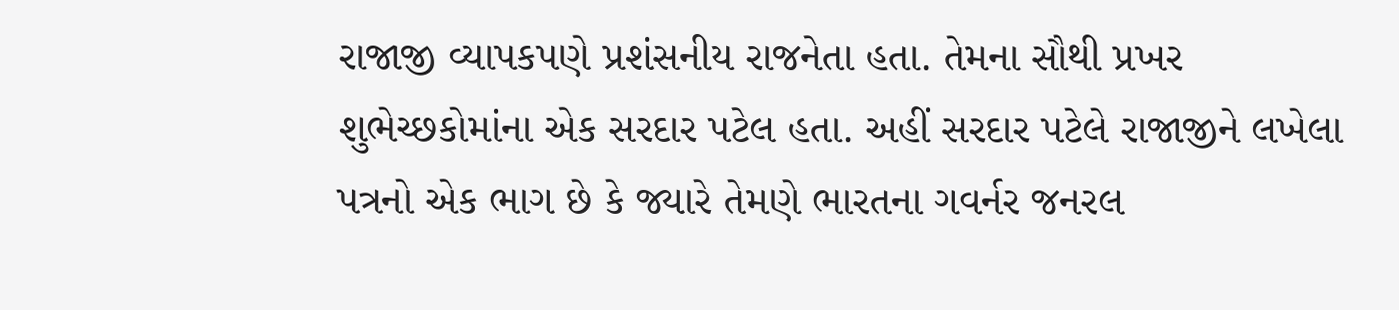રાજાજી વ્યાપકપણે પ્રશંસનીય રાજનેતા હતા. તેમના સૌથી પ્રખર શુભેચ્છકોમાંના એક સરદાર પટેલ હતા. અહીં સરદાર પટેલે રાજાજીને લખેલા પત્રનો એક ભાગ છે કે જ્યારે તેમણે ભારતના ગવર્નર જનરલ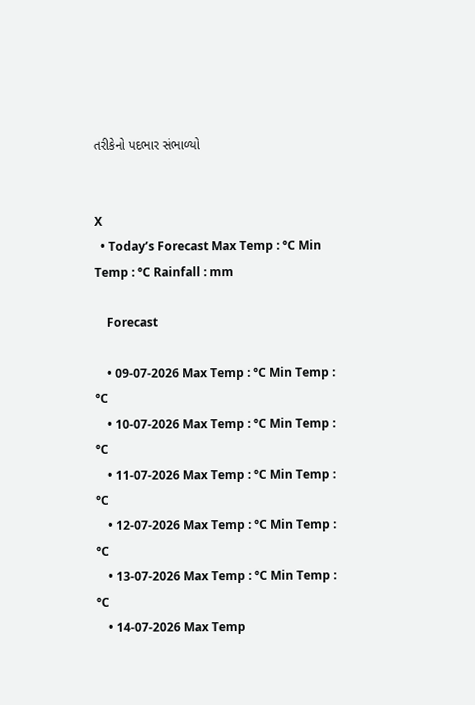તરીકેનો પદભાર સંભાળ્યો


X
  • Today’s Forecast Max Temp : °C Min Temp : °C Rainfall : mm

    Forecast

    • 09-07-2026 Max Temp : °C Min Temp : °C
    • 10-07-2026 Max Temp : °C Min Temp : °C
    • 11-07-2026 Max Temp : °C Min Temp : °C
    • 12-07-2026 Max Temp : °C Min Temp : °C
    • 13-07-2026 Max Temp : °C Min Temp : °C
    • 14-07-2026 Max Temp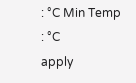: °C Min Temp : °C
apply